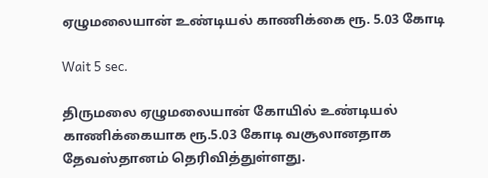ஏழுமலையான் உண்டியல் காணிக்கை ரூ. 5.03 கோடி

Wait 5 sec.

திருமலை ஏழுமலையான் கோயில் உண்டியல் காணிக்கையாக ரூ.5.03 கோடி வசூலானதாக தேவஸ்தானம் தெரிவித்துள்ளது.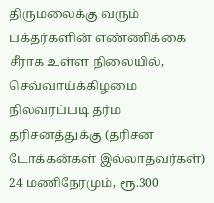திருமலைக்கு வரும் பக்தர்களின் எண்ணிக்கை சீராக உள்ள நிலையில், செவ்வாய்க்கிழமை நிலவரப்படி தர்ம தரிசனத்துக்கு (தரிசன டோக்கன்கள் இல்லாதவர்கள்) 24 மணிநேரமும், ரூ.300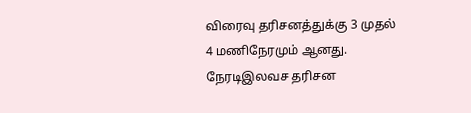விரைவு தரிசனத்துக்கு 3 முதல் 4 மணிநேரமும் ஆனது. நேரடிஇலவச தரிசன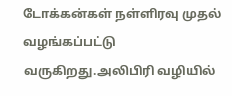டோக்கன்கள் நள்ளிரவு முதல் வழங்கப்பட்டு வருகிறது.அலிபிரி வழியில்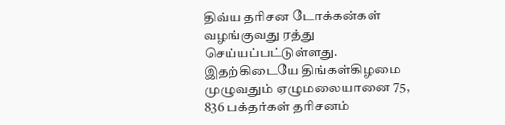திவ்ய தரிசன டோக்கன்கள் வழங்குவது ரத்து செய்யப்பட்டுள்ளது. இதற்கிடையே திங்கள்கிழமை முழுவதும் ஏழுமலையானை 75, 836 பக்தர்கள் தரிசனம்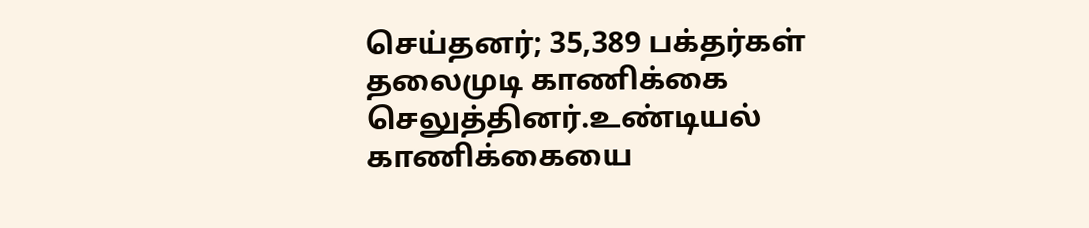செய்தனர்; 35,389 பக்தர்கள் தலைமுடி காணிக்கை செலுத்தினர்.உண்டியல் காணிக்கையை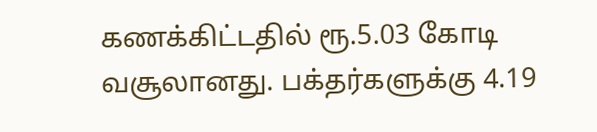கணக்கிட்டதில் ரூ.5.03 கோடி வசூலானது. பக்தர்களுக்கு 4.19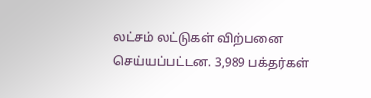லட்சம் லட்டுகள் விற்பனை செய்யப்பட்டன. 3,989 பக்தர்கள்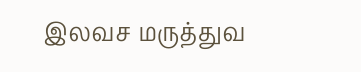இலவச மருத்துவ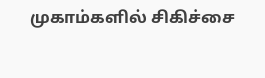முகாம்களில் சிகிச்சை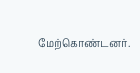மேற்கொண்டனர்.